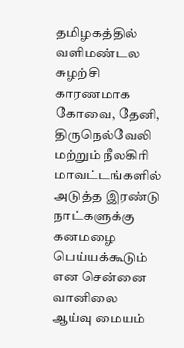தமிழகத்தில் வளிமண்டல சுழற்சி காரணமாக கோவை, தேனி, திருநெல்வேலி மற்றும் நீலகிரி மாவட்டங்களில் அடுத்த இரண்டு நாட்களுக்கு கனமழை பெய்யக்கூடும் என சென்னை வானிலை ஆய்வு மையம்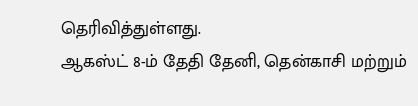தெரிவித்துள்ளது.
ஆகஸ்ட் 8-ம் தேதி தேனி, தென்காசி மற்றும்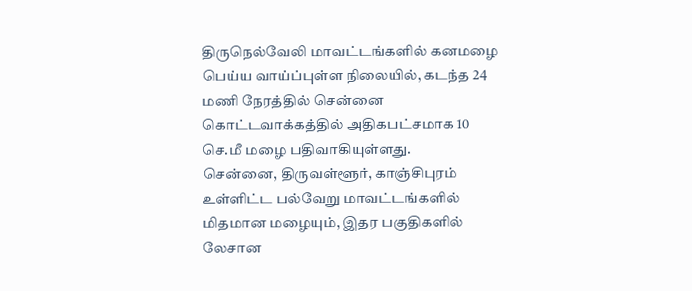திருநெல்வேலி மாவட்டங்களில் கனமழை பெய்ய வாய்ப்புள்ள நிலையில், கடந்த 24 மணி நேரத்தில் சென்னை கொட்டவாக்கத்தில் அதிகபட்சமாக 10 செ.மீ மழை பதிவாகியுள்ளது.
சென்னை, திருவள்ளூர், காஞ்சிபுரம் உள்ளிட்ட பல்வேறு மாவட்டங்களில் மிதமான மழையும், இதர பகுதிகளில் லேசான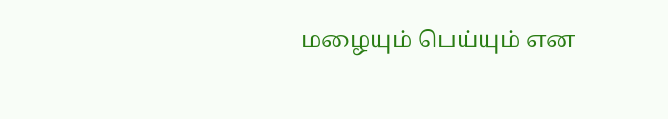மழையும் பெய்யும் என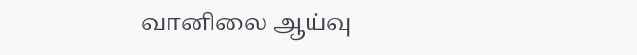வானிலை ஆய்வு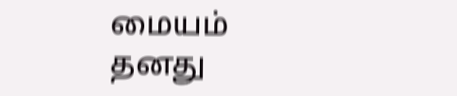மையம் தனது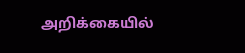அறிக்கையில்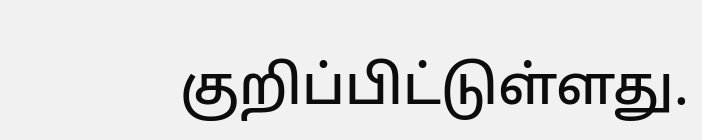குறிப்பிட்டுள்ளது.